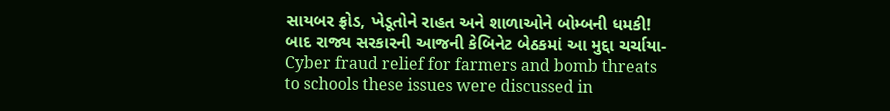સાયબર ફ્રોડ, ખેડૂતોને રાહત અને શાળાઓને બોમ્બની ધમકી! બાદ રાજ્ય સરકારની આજની કેબિનેટ બેઠકમાં આ મુદ્દા ચર્ચાયા- Cyber fraud relief for farmers and bomb threats to schools these issues were discussed in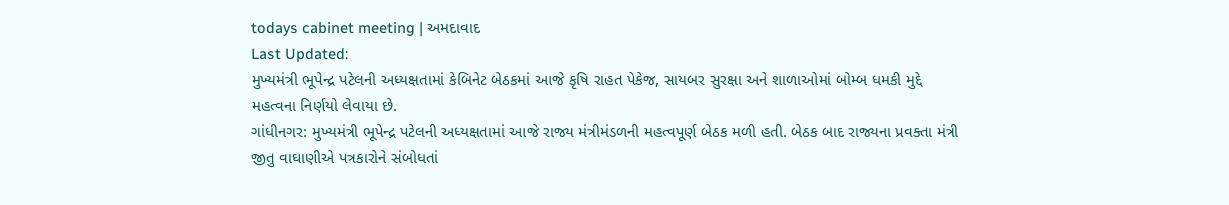todays cabinet meeting | અમદાવાદ
Last Updated:
મુખ્યમંત્રી ભૂપેન્દ્ર પટેલની અધ્યક્ષતામાં કેબિનેટ બેઠકમાં આજે કૃષિ રાહત પેકેજ, સાયબર સુરક્ષા અને શાળાઓમાં બોમ્બ ધમકી મુદ્દે મહત્વના નિર્ણયો લેવાયા છે.
ગાંધીનગર: મુખ્યમંત્રી ભૂપેન્દ્ર પટેલની અધ્યક્ષતામાં આજે રાજ્ય મંત્રીમંડળની મહત્વપૂર્ણ બેઠક મળી હતી. બેઠક બાદ રાજ્યના પ્રવક્તા મંત્રી જીતુ વાઘાણીએ પત્રકારોને સંબોધતાં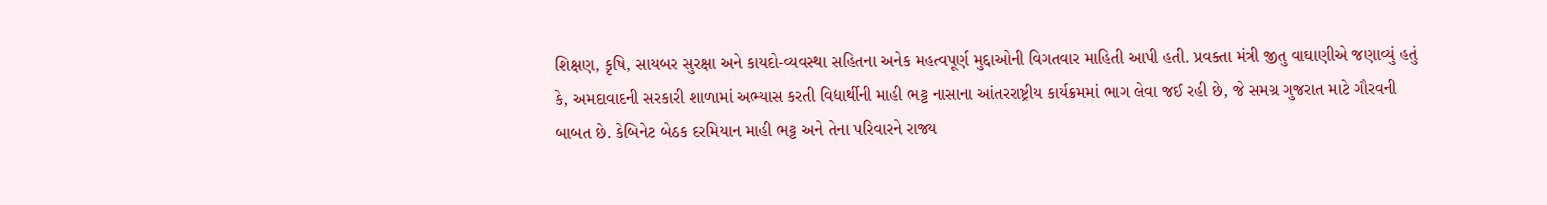શિક્ષણ, કૃષિ, સાયબર સુરક્ષા અને કાયદો-વ્યવસ્થા સહિતના અનેક મહત્વપૂર્ણ મુદ્દાઓની વિગતવાર માહિતી આપી હતી. પ્રવક્તા મંત્રી જીતુ વાઘાણીએ જણાવ્યું હતું કે, અમદાવાદની સરકારી શાળામાં અભ્યાસ કરતી વિદ્યાર્થીની માહી ભટ્ટ નાસાના આંતરરાષ્ટ્રીય કાર્યક્રમમાં ભાગ લેવા જઈ રહી છે, જે સમગ્ર ગુજરાત માટે ગૌરવની બાબત છે. કેબિનેટ બેઠક દરમિયાન માહી ભટ્ટ અને તેના પરિવારને રાજ્ય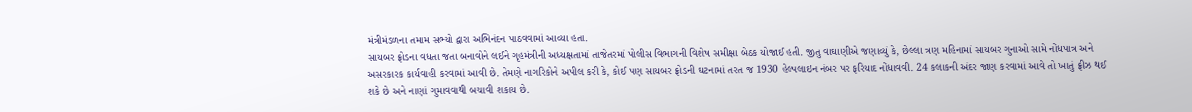મંત્રીમંડળના તમામ સભ્યો દ્વારા અભિનંદન પાઠવવામાં આવ્યા હતા.
સાયબર ફ્રોડના વધતા જતા બનાવોને લઈને ગૃહમંત્રીની અધ્યક્ષતામાં તાજેતરમાં પોલીસ વિભાગની વિશેષ સમીક્ષા બેઠક યોજાઈ હતી. જીતુ વાઘાણીએ જણાવ્યું કે, છેલ્લા ત્રણ મહિનામાં સાયબર ગુનાઓ સામે નોંધપાત્ર અને અસરકારક કાર્યવાહી કરવામાં આવી છે. તેમણે નાગરિકોને અપીલ કરી કે, કોઈ પણ સાયબર ફ્રોડની ઘટનામાં તરત જ 1930 હેલ્પલાઇન નંબર પર ફરિયાદ નોંધાવવી. 24 કલાકની અંદર જાણ કરવામાં આવે તો ખાતું ફ્રીઝ થઈ શકે છે અને નાણાં ગુમાવવાથી બચાવી શકાય છે.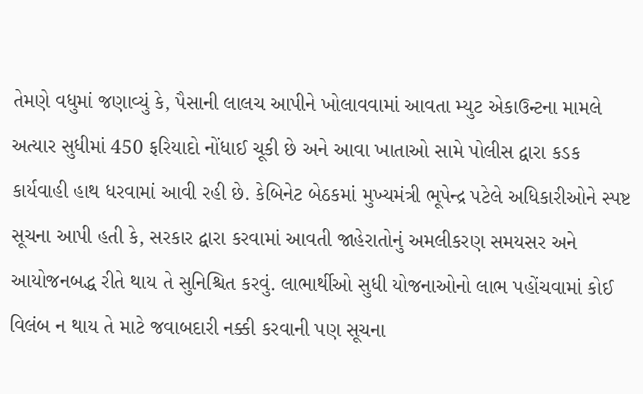તેમણે વધુમાં જણાવ્યું કે, પૈસાની લાલચ આપીને ખોલાવવામાં આવતા મ્યુટ એકાઉન્ટના મામલે અત્યાર સુધીમાં 450 ફરિયાદો નોંધાઈ ચૂકી છે અને આવા ખાતાઓ સામે પોલીસ દ્વારા કડક કાર્યવાહી હાથ ધરવામાં આવી રહી છે. કેબિનેટ બેઠકમાં મુખ્યમંત્રી ભૂપેન્દ્ર પટેલે અધિકારીઓને સ્પષ્ટ સૂચના આપી હતી કે, સરકાર દ્વારા કરવામાં આવતી જાહેરાતોનું અમલીકરણ સમયસર અને આયોજનબદ્ધ રીતે થાય તે સુનિશ્ચિત કરવું. લાભાર્થીઓ સુધી યોજનાઓનો લાભ પહોંચવામાં કોઈ વિલંબ ન થાય તે માટે જવાબદારી નક્કી કરવાની પણ સૂચના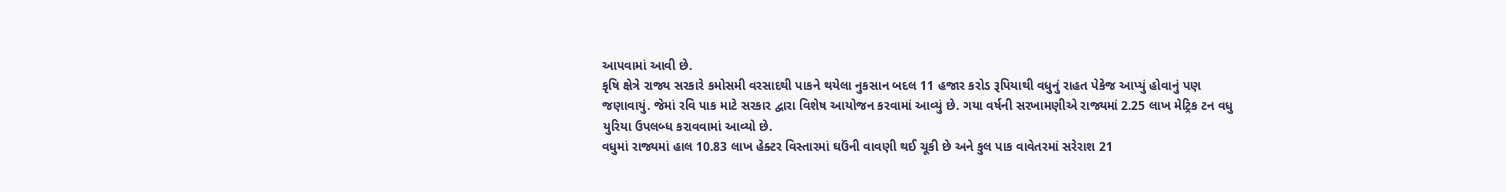આપવામાં આવી છે.
કૃષિ ક્ષેત્રે રાજ્ય સરકારે કમોસમી વરસાદથી પાકને થયેલા નુકસાન બદલ 11 હજાર કરોડ રૂપિયાથી વધુનું રાહત પેકેજ આપ્યું હોવાનું પણ જણાવાયું. જેમાં રવિ પાક માટે સરકાર દ્વારા વિશેષ આયોજન કરવામાં આવ્યું છે. ગયા વર્ષની સરખામણીએ રાજ્યમાં 2.25 લાખ મેટ્રિક ટન વધુ યુરિયા ઉપલબ્ધ કરાવવામાં આવ્યો છે.
વધુમાં રાજ્યમાં હાલ 10.83 લાખ હેક્ટર વિસ્તારમાં ઘઉંની વાવણી થઈ ચૂકી છે અને કુલ પાક વાવેતરમાં સરેરાશ 21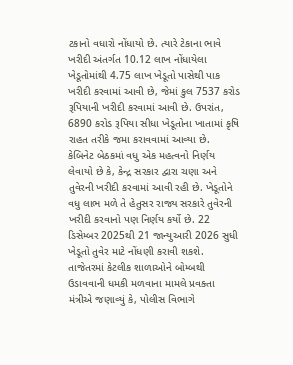ટકાનો વધારો નોંધાયો છે. ત્યારે ટેકાના ભાવે ખરીદી અંતર્ગત 10.12 લાખ નોંધાયેલા ખેડૂતોમાંથી 4.75 લાખ ખેડૂતો પાસેથી પાક ખરીદી કરવામાં આવી છે, જેમાં કુલ 7537 કરોડ રૂપિયાની ખરીદી કરવામાં આવી છે. ઉપરાંત, 6890 કરોડ રૂપિયા સીધા ખેડૂતોના ખાતામાં કૃષિ રાહત તરીકે જમા કરાવવામાં આવ્યા છે.
કેબિનેટ બેઠકમાં વધુ એક મહત્વનો નિર્ણય લેવાયો છે કે, કેન્દ્ર સરકાર દ્વારા ચણા અને તુવેરની ખરીદી કરવામાં આવી રહી છે. ખેડૂતોને વધુ લાભ મળે તે હેતુસર રાજ્ય સરકારે તુવેરની ખરીદી કરવાનો પણ નિર્ણય કર્યો છે. 22 ડિસેમ્બર 2025થી 21 જાન્યુઆરી 2026 સુધી ખેડૂતો તુવેર માટે નોંધણી કરાવી શકશે.
તાજેતરમાં કેટલીક શાળાઓને બોમ્બથી ઉડાવવાની ધમકી મળવાના મામલે પ્રવક્તા મંત્રીએ જણાવ્યું કે, પોલીસ વિભાગે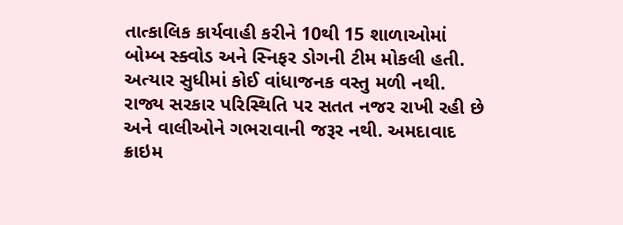તાત્કાલિક કાર્યવાહી કરીને 10થી 15 શાળાઓમાં બોમ્બ સ્ક્વોડ અને સ્નિફર ડોગની ટીમ મોકલી હતી. અત્યાર સુધીમાં કોઈ વાંધાજનક વસ્તુ મળી નથી. રાજ્ય સરકાર પરિસ્થિતિ પર સતત નજર રાખી રહી છે અને વાલીઓને ગભરાવાની જરૂર નથી. અમદાવાદ ક્રાઇમ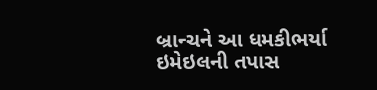બ્રાન્ચને આ ધમકીભર્યા ઇમેઇલની તપાસ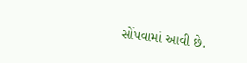સોંપવામાં આવી છે.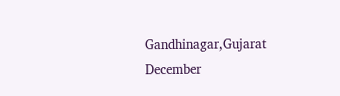Gandhinagar,Gujarat
December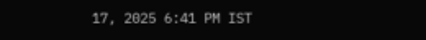17, 2025 6:41 PM IST